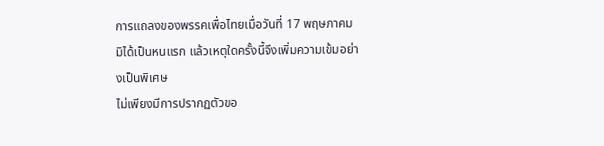การแถลงของพรรคเพื่อไทยเมื่อวันที่ 17 พฤษภาคมมิได้เป็นหนแรก แล้วเหตุใดครั้งนี้จึงเพิ่มความเข้มอย่างเป็นพิเศษ
ไม่เพียงมีการปรากฏตัวขอ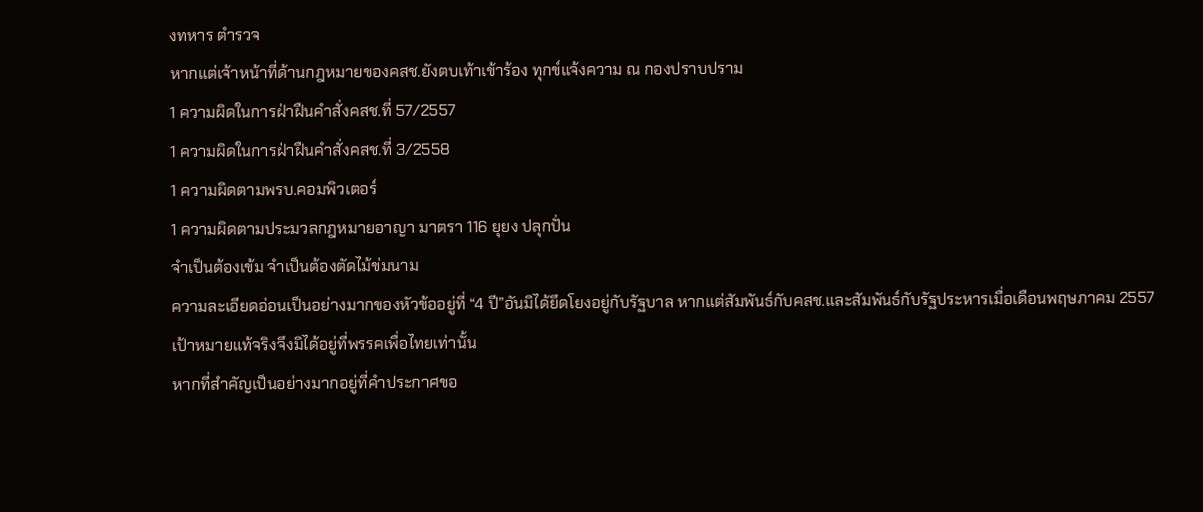งทหาร ตำรวจ
หากแต่เจ้าหน้าที่ด้านกฎหมายของคสช.ยังตบเท้าเข้าร้อง ทุกข์แจ้งความ ณ กองปราบปราม
1 ความผิดในการฝ่าฝืนคำสั่งคสช.ที่ 57/2557
1 ความผิดในการฝ่าฝืนคำสั่งคสช.ที่ 3/2558
1 ความผิดตามพรบ.คอมพิวเตอร์
1 ความผิดตามประมวลกฎหมายอาญา มาตรา 116 ยุยง ปลุกปั่น
จำเป็นต้องเข้ม จำเป็นต้องตัดไม้ข่มนาม
ความละเอียดอ่อนเป็นอย่างมากของหัวข้ออยู่ที่ “4 ปี”อันมิได้ยึดโยงอยู่กับรัฐบาล หากแต่สัมพันธ์กับคสช.และสัมพันธ์กับรัฐประหารเมื่อเดือนพฤษภาคม 2557
เป้าหมายแท้จริงจึงมิได้อยู่ที่พรรคเพื่อไทยเท่านั้น
หากที่สำคัญเป็นอย่างมากอยู่ที่คำประกาศขอ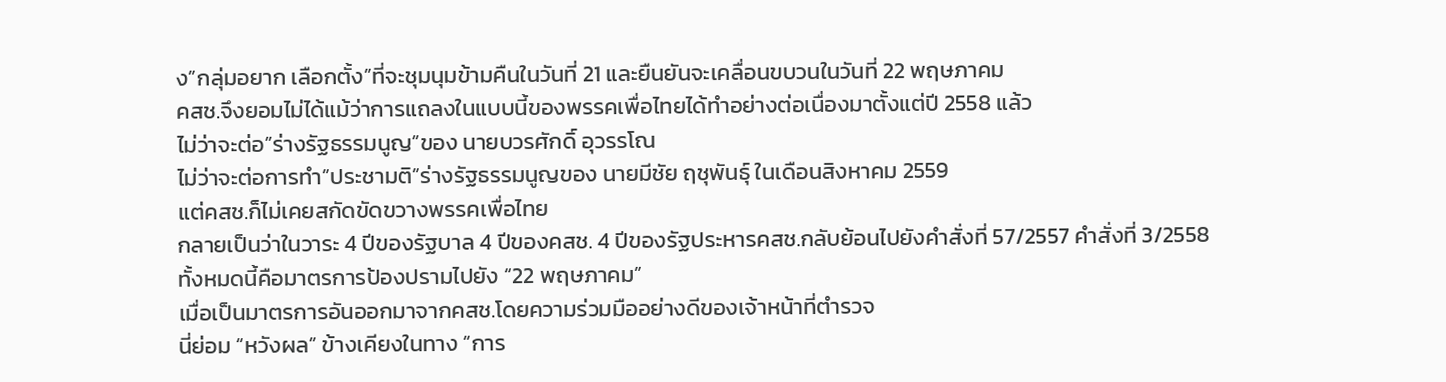ง”กลุ่มอยาก เลือกตั้ง”ที่จะชุมนุมข้ามคืนในวันที่ 21 และยืนยันจะเคลื่อนขบวนในวันที่ 22 พฤษภาคม
คสช.จึงยอมไม่ได้แม้ว่าการแถลงในแบบนี้ของพรรคเพื่อไทยได้ทำอย่างต่อเนื่องมาตั้งแต่ปี 2558 แล้ว
ไม่ว่าจะต่อ”ร่างรัฐธรรมนูญ”ของ นายบวรศักดิ์ อุวรรโณ
ไม่ว่าจะต่อการทำ”ประชามติ”ร่างรัฐธรรมนูญของ นายมีชัย ฤชุพันธุ์ ในเดือนสิงหาคม 2559
แต่คสช.ก็ไม่เคยสกัดขัดขวางพรรคเพื่อไทย
กลายเป็นว่าในวาระ 4 ปีของรัฐบาล 4 ปีของคสช. 4 ปีของรัฐประหารคสช.กลับย้อนไปยังคำสั่งที่ 57/2557 คำสั่งที่ 3/2558
ทั้งหมดนี้คือมาตรการป้องปรามไปยัง “22 พฤษภาคม”
เมื่อเป็นมาตรการอันออกมาจากคสช.โดยความร่วมมืออย่างดีของเจ้าหน้าที่ตำรวจ
นี่ย่อม “หวังผล” ข้างเคียงในทาง “การ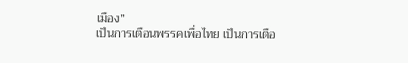เมือง”
เป็นการเตือนพรรคเพื่อไทย เป็นการเตือ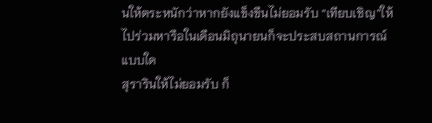นให้ตระหนักว่าหากยังแข็งขืนไม่ยอมรับ “เทียบเชิญ”ให้ไปร่วมหารือในเดือนมิถุนายนก็จะประสบสถานการณ์แบบใด
สุรารินให้ไม่ยอมรับ ก็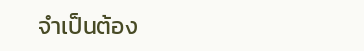จำเป็นต้อง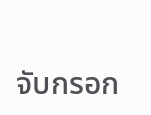จับกรอก